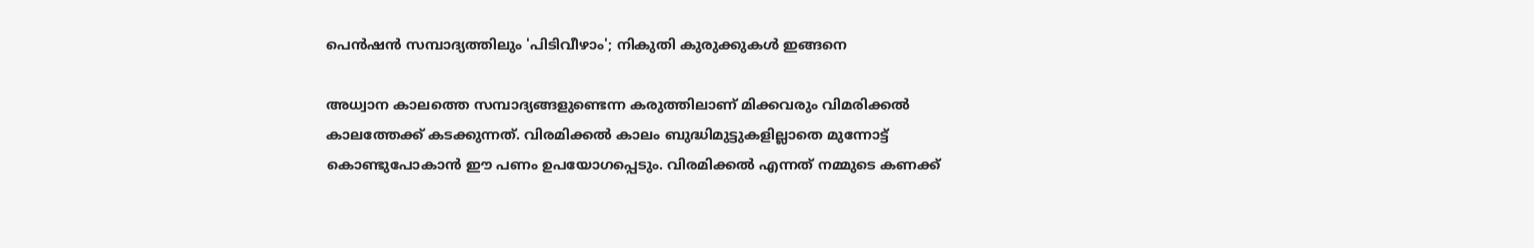പെന്‍ഷന്‍ സമ്പാദ്യത്തിലും 'പിടിവീഴാം'; നികുതി കുരുക്കുകള്‍ ഇങ്ങനെ

അധ്വാന കാലത്തെ സമ്പാദ്യങ്ങളുണ്ടെന്ന കരുത്തിലാണ് മിക്കവരും വിമരിക്കല്‍ കാലത്തേക്ക് കടക്കുന്നത്. വിരമിക്കല്‍ കാലം ബുദ്ധിമുട്ടുകളില്ലാതെ മുന്നോട്ട് കൊണ്ടുപോകാന്‍ ഈ പണം ഉപയോഗപ്പെടും. വിരമിക്കല്‍ എന്നത് നമ്മുടെ കണക്ക്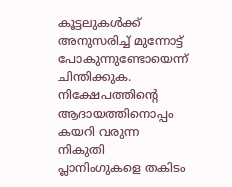കൂട്ടലുകൾക്ക് അനുസരിച്ച് മുന്നോട്ട് പോകുന്നുണ്ടോയെന്ന് ചിന്തിക്കുക. നിക്ഷേപത്തിന്റെ ആദായത്തിനൊപ്പം കയറി വരുന്ന നികുതി പ്ലാനിംഗുകളെ തകിടം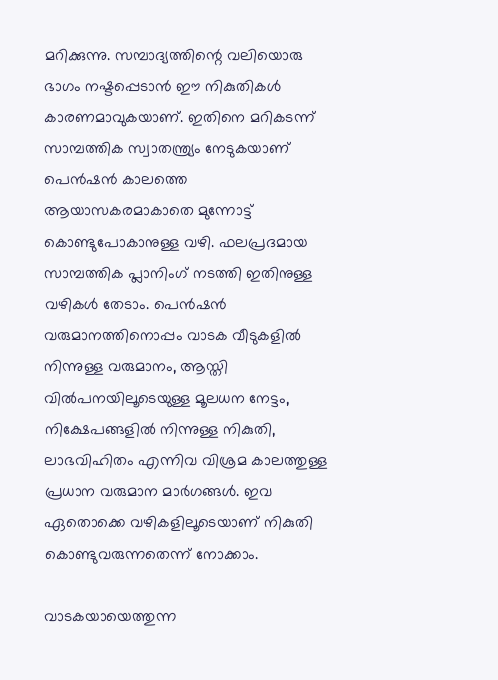മറിക്കുന്നു. സമ്പാദ്യത്തിന്റെ വലിയൊരു ഭാഗം നഷ്ടപ്പെടാൻ ഈ നികുതികള്‍ കാരണമാവുകയാണ്. ഇതിനെ മറികടന്ന് സാമ്പത്തിക സ്വാതന്ത്ര്യം നേടുകയാണ് പെൻഷൻ കാലത്തെ ആയാസകരമാകാതെ മുന്നോട്ട് കൊണ്ടുപോകാനുള്ള വഴി. ഫലപ്രദമായ സാമ്പത്തിക പ്ലാനിംഗ് നടത്തി ഇതിനുള്ള വഴികൾ തേടാം. പെന്‍ഷൻ വരുമാനത്തിനൊപ്പം വാടക വീടുകളിൽ നിന്നുള്ള വരുമാനം, ആസ്തി വില്‍പനയിലൂടെയുള്ള മൂലധന നേട്ടം, നിക്ഷേപങ്ങളില്‍ നിന്നുള്ള നികുതി, ലാഭവിഹിതം എന്നിവ വിശ്രമ കാലത്തുള്ള പ്രധാന വരുമാന മാര്‍ഗങ്ങള്‍. ഇവ ഏതൊക്കെ വഴികളിലൂടെയാണ് നികുതി കൊണ്ടുവരുന്നതെന്ന് നോക്കാം.

വാടകയായെത്തുന്ന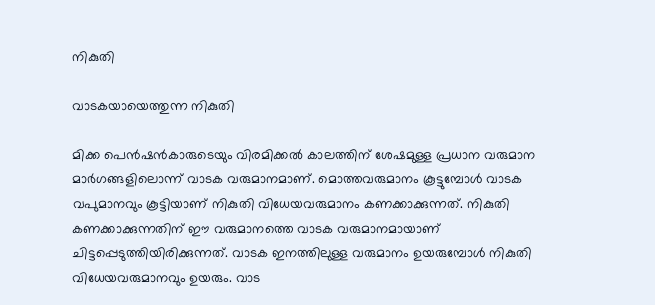നികുതി

വാടകയായെത്തുന്ന നികുതി

മിക്ക പെന്‍ഷന്‍കാരുടെയും വിരമിക്കല്‍ കാലത്തിന് ശേഷമുള്ള പ്രധാന വരുമാന മാര്‍ഗങ്ങളിലൊന്ന് വാടക വരുമാനമാണ്. മൊത്തവരുമാനം കൂട്ടുമ്പോൾ വാടക വപുമാനവും കൂട്ടിയാണ് നികുതി വിധേയവരുമാനം കണക്കാക്കുന്നത്. നികുതി കണക്കാക്കുന്നതിന് ഈ വരുമാനത്തെ വാടക വരുമാനമായാണ് ചിട്ടപ്പെടുത്തിയിരിക്കുന്നത്. വാടക ഇനത്തിലുള്ള വരുമാനം ഉയരുമ്പോള്‍ നികുതി വിധേയവരുമാനവും ഉയരും. വാട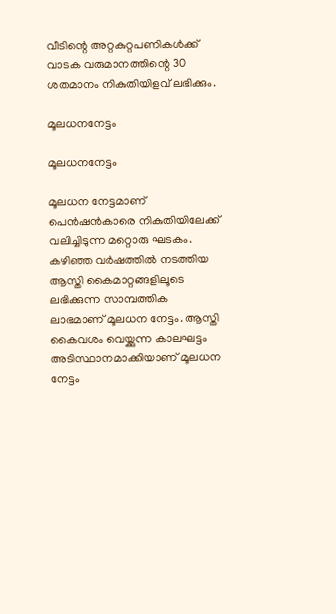വീടിന്റെ അറ്റകുറ്റപണികൾക്ക് വാടക വരുമാനത്തിന്റെ 30 ശതമാനം നികുതിയിളവ് ലഭിക്കും.

മൂലധനനേട്ടം

മൂലധനനേട്ടം

മൂലധന നേട്ടമാണ് പെന്‍ഷന്‍കാരെ നികുതിയിലേക്ക് വലിച്ചിടുന്ന മറ്റൊരു ഘടകം. കഴിഞ്ഞ വര്‍ഷത്തില്‍ നടത്തിയ ആസ്തി കൈമാറ്റങ്ങളിലൂടെ ലഭിക്കുന്ന സാമ്പത്തിക ലാഭമാണ് മൂലധന നേട്ടം. ആസ്തി കൈവശം വെയ്ക്കുന്ന കാലഘട്ടം അടിസ്ഥാനമാക്കിയാണ് മൂലധന നേട്ടം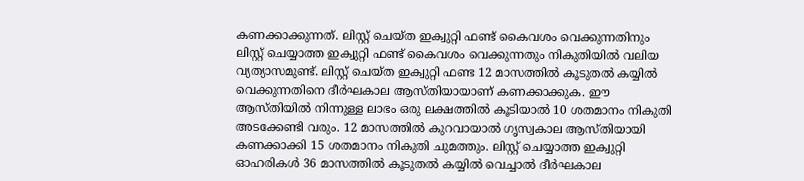കണക്കാക്കുന്നത്. ലിസ്റ്റ് ചെയ്ത ഇക്വുറ്റി ഫണ്ട് കൈവശം വെക്കുന്നതിനും ലിസ്റ്റ് ചെയ്യാത്ത ഇക്വുറ്റി ഫണ്ട് കൈവശം വെക്കുന്നതും നികുതിയില്‍ വലിയ വ്യത്യാസമുണ്ട്. ലിസ്റ്റ് ചെയ്ത ഇക്വുറ്റി ഫണ്ട 12 മാസത്തില്‍ കൂടുതല്‍ കയ്യില്‍ വെക്കുന്നതിനെ ദീര്‍ഘകാല ആസ്തിയായാണ് കണക്കാക്കുക. ഈ ആസ്തിയില്‍ നിന്നുള്ള ലാഭം ഒരു ലക്ഷത്തില്‍ കൂടിയാല്‍ 10 ശതമാനം നികുതി അടക്കേണ്ടി വരും. 12 മാസത്തില്‍ കുറവായാല്‍ ഗൃസ്വകാല ആസ്തിയായി കണക്കാക്കി 15 ശതമാനം നികുതി ചുമത്തും. ലിസ്റ്റ് ചെയ്യാത്ത ഇക്വുറ്റി ഓഹരികള്‍ 36 മാസത്തില്‍ കൂടുതല്‍ കയ്യില്‍ വെച്ചാല്‍ ദീര്‍ഘകാല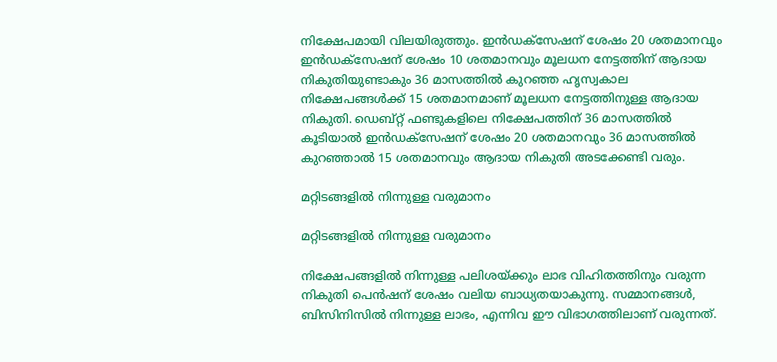നിക്ഷേപമായി വിലയിരുത്തും. ഇന്‍ഡക്‌സേഷന് ശേഷം 20 ശതമാനവും ഇന്‍ഡക്‌സേഷന് ശേഷം 10 ശതമാനവും മൂലധന നേട്ടത്തിന് ആദായ നികുതിയുണ്ടാകും 36 മാസത്തില്‍ കുറഞ്ഞ ഹൃസ്വകാല നിക്ഷേപങ്ങള്‍ക്ക് 15 ശതമാനമാണ് മൂലധന നേട്ടത്തിനുള്ള ആദായ നികുതി. ഡെബ്റ്റ് ഫണ്ടുകളിലെ നിക്ഷേപത്തിന് 36 മാസത്തില്‍ കൂടിയാല്‍ ഇന്‍ഡക്‌സേഷന് ശേഷം 20 ശതമാനവും 36 മാസത്തില്‍ കുറഞ്ഞാല്‍ 15 ശതമാനവും ആദായ നികുതി അടക്കേണ്ടി വരും.

മറ്റിടങ്ങളിൽ നിന്നുള്ള വരുമാനം

മറ്റിടങ്ങളിൽ നിന്നുള്ള വരുമാനം

നിക്ഷേപങ്ങളില്‍ നിന്നുള്ള പലിശയ്ക്കും ലാഭ വിഹിതത്തിനും വരുന്ന നികുതി പെന്‍ഷന് ശേഷം വലിയ ബാധ്യതയാകുന്നു. സമ്മാനങ്ങള്‍, ബിസിനിസില്‍ നിന്നുള്ള ലാഭം, എന്നിവ ഈ വിഭാഗത്തിലാണ് വരുന്നത്.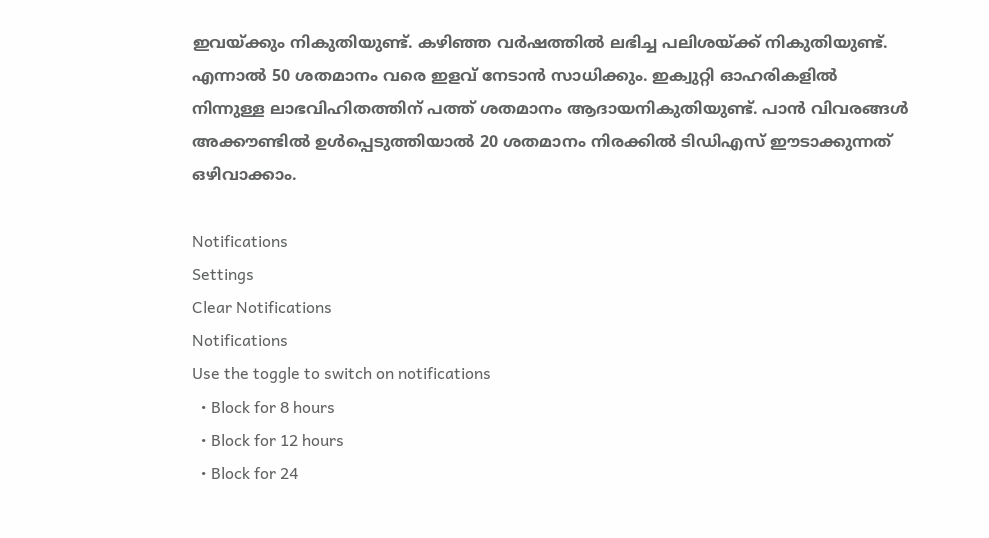ഇവയ്ക്കും നികുതിയുണ്ട്. കഴിഞ്ഞ വര്‍ഷത്തില്‍ ലഭിച്ച പലിശയ്ക്ക് നികുതിയുണ്ട്. എന്നാല്‍ 50 ശതമാനം വരെ ഇളവ് നേടാന്‍ സാധിക്കും. ഇക്വുറ്റി ഓഹരികളില്‍ നിന്നുള്ള ലാഭവിഹിതത്തിന് പത്ത് ശതമാനം ആദായനികുതിയുണ്ട്. പാന്‍ വിവരങ്ങള്‍ അക്കൗണ്ടില്‍ ഉള്‍പ്പെടുത്തിയാല്‍ 20 ശതമാനം നിരക്കില്‍ ടിഡിഎസ് ഈടാക്കുന്നത് ഒഴിവാക്കാം.

Notifications
Settings
Clear Notifications
Notifications
Use the toggle to switch on notifications
  • Block for 8 hours
  • Block for 12 hours
  • Block for 24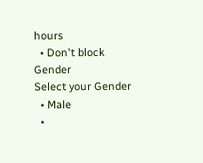hours
  • Don't block
Gender
Select your Gender
  • Male
  •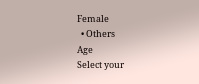Female
  • Others
Age
Select your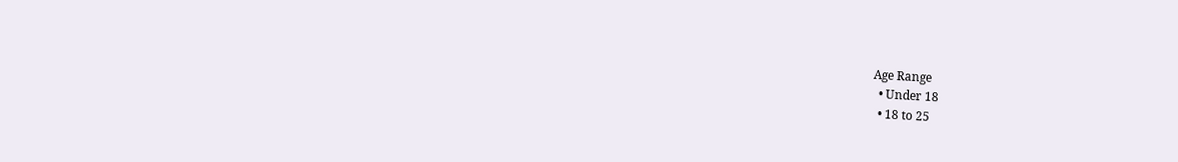Age Range
  • Under 18
  • 18 to 25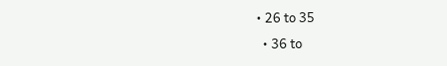• 26 to 35
  • 36 to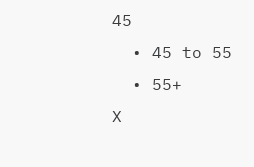45
  • 45 to 55
  • 55+
X